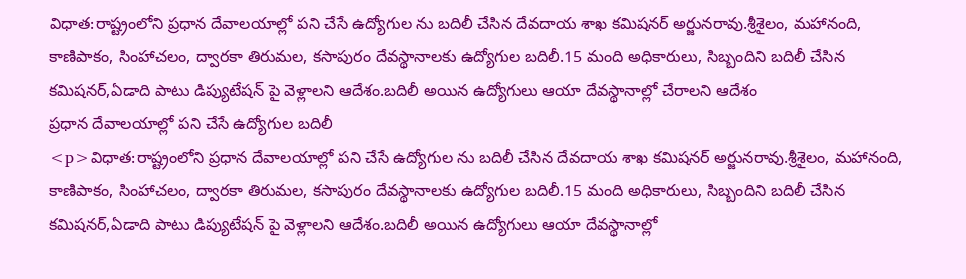విధాత:రాష్ట్రంలోని ప్రధాన దేవాలయాల్లో పని చేసే ఉద్యోగుల ను బదిలీ చేసిన దేవదాయ శాఖ కమిషనర్ అర్జునరావు.శ్రీశైలం, మహానంది, కాణిపాకం, సింహాచలం, ద్వారకా తిరుమల, కసాపురం దేవస్థానాలకు ఉద్యోగుల బదిలీ.15 మంది అధికారులు, సిబ్బందిని బదిలీ చేసిన కమిషనర్,ఏడాది పాటు డిప్యుటేషన్ పై వెళ్లాలని ఆదేశం.బదిలీ అయిన ఉద్యోగులు ఆయా దేవస్థానాల్లో చేరాలని ఆదేశం
ప్రధాన దేవాలయాల్లో పని చేసే ఉద్యోగుల బదిలీ
<p>విధాత:రాష్ట్రంలోని ప్రధాన దేవాలయాల్లో పని చేసే ఉద్యోగుల ను బదిలీ చేసిన దేవదాయ శాఖ కమిషనర్ అర్జునరావు.శ్రీశైలం, మహానంది, కాణిపాకం, సింహాచలం, ద్వారకా తిరుమల, కసాపురం దేవస్థానాలకు ఉద్యోగుల బదిలీ.15 మంది అధికారులు, సిబ్బందిని బదిలీ చేసిన కమిషనర్,ఏడాది పాటు డిప్యుటేషన్ పై వెళ్లాలని ఆదేశం.బదిలీ అయిన ఉద్యోగులు ఆయా దేవస్థానాల్లో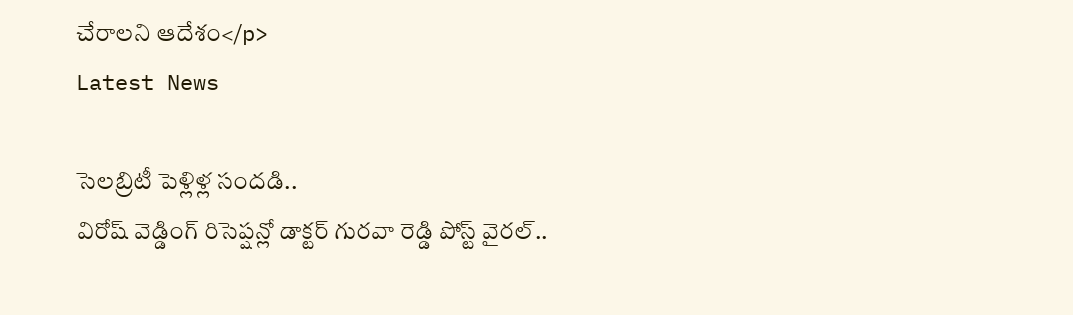చేరాలని ఆదేశం</p>
Latest News

సెలబ్రిటీ పెళ్లిళ్ల సందడి..
విరోష్ వెడ్డింగ్ రిసెప్షన్లో డాక్టర్ గురవా రెడ్డి పోస్ట్ వైరల్..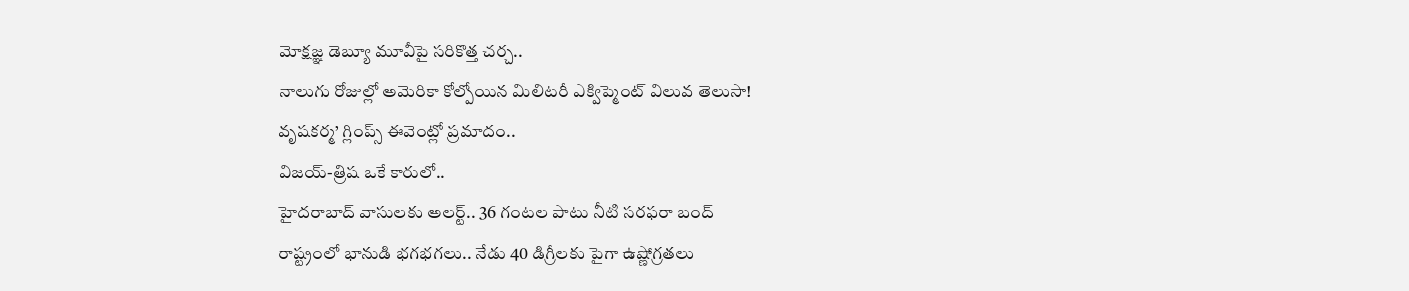మోక్షజ్ఞ డెబ్యూ మూవీపై సరికొత్త చర్చ..
నాలుగు రోజుల్లో అమెరికా కోల్పోయిన మిలిటరీ ఎక్విప్మెంట్ విలువ తెలుసా!
వృషకర్మ’ గ్లింప్స్ ఈవెంట్లో ప్రమాదం..
విజయ్-త్రిష ఒకే కారులో..
హైదరాబాద్ వాసులకు అలర్ట్.. 36 గంటల పాటు నీటి సరఫరా బంద్
రాష్ట్రంలో భానుడి భగభగలు.. నేడు 40 డిగ్రీలకు పైగా ఉష్ణోగ్రతలు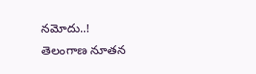నమోదు..!
తెలంగాణ నూతన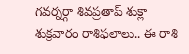గవర్నర్గా శివప్రతాప్ శుక్లా
శుక్రవారం రాశిఫలాలు.. ఈ రాశి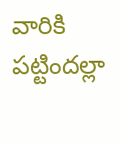వారికి పట్టిందల్లా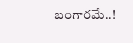బంగారమే..!